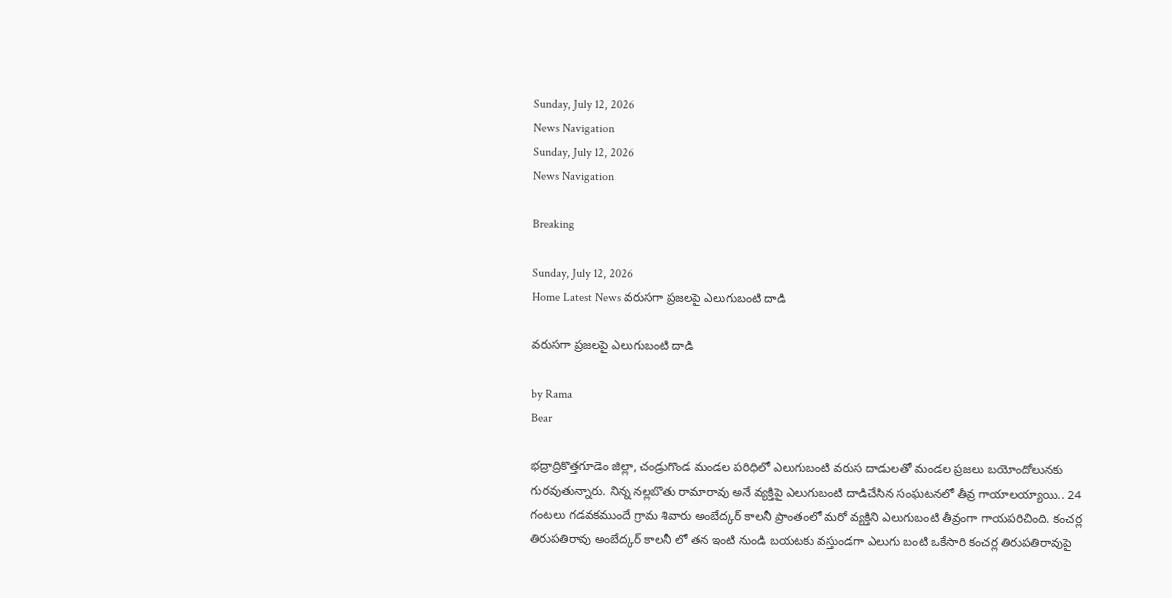Sunday, July 12, 2026
News Navigation
Sunday, July 12, 2026
News Navigation

Breaking

Sunday, July 12, 2026
Home Latest News వరుసగా ప్రజలపై ఎలుగుబంటి దాడి

వరుసగా ప్రజలపై ఎలుగుబంటి దాడి

by Rama
Bear

భద్రాద్రికొత్తగూడెం జిల్లా, చండ్రుగొండ మండల పరిధిలో ఎలుగుబంటి వరుస దాడులతో మండల ప్రజలు బయోందోలునకు గురవుతున్నారు. నిన్న నల్లబొతు రామారావు అనే వ్యక్తిపై ఎలుగుబంటి దాడిచేసిన సంఘటనలో తీవ్ర గాయాలయ్యాయి.. 24 గంటలు గడవకముందే గ్రామ శివారు అంబేద్కర్ కాలనీ ప్రాంతంలో మరో వ్యక్తిని ఎలుగుబంటి తీవ్రంగా గాయపరిచింది. కంచర్ల తిరుపతిరావు అంబేద్కర్ కాలనీ లో తన ఇంటి నుండి బయటకు వస్తుండగా ఎలుగు బంటి ఒకేసారి కంచర్ల తిరుపతిరావుపై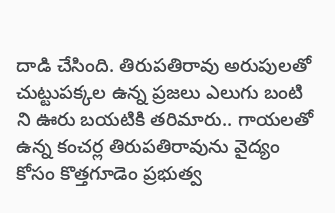దాడి చేసింది. తిరుపతిరావు అరుపులతో చుట్టుపక్కల ఉన్న ప్రజలు ఎలుగు బంటి ని ఊరు బయటికి తరిమారు.. గాయలతో ఉన్న కంచర్ల తిరుపతిరావును వైద్యం కోసం కొత్తగూడెం ప్రభుత్వ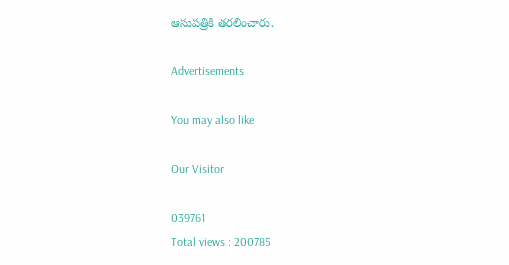ఆసుపత్రికి తరలించారు.

Advertisements

You may also like

Our Visitor

039761
Total views : 200785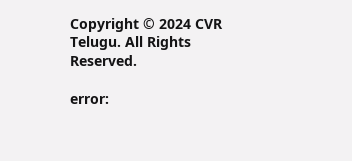Copyright © 2024 CVR Telugu. All Rights Reserved.

error: